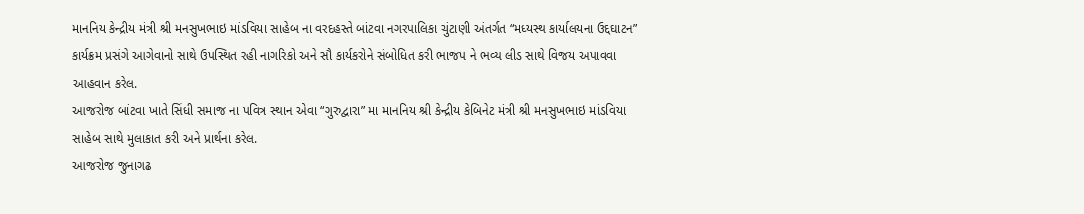માનનિય કેન્દ્રીય મંત્રી શ્રી મનસુખભાઇ માંડવિયા સાહેબ ના વરદહસ્તે બાંટવા નગરપાલિકા ચુંટાણી અંતર્ગત “મધ્યસ્થ કાર્યાલયના ઉદ્દઘાટન” કાર્યક્રમ પ્રસંગે આગેવાનો સાથે ઉપસ્થિત રહી નાગરિકો અને સૌ કાર્યકરોને સંબોધિત કરી ભાજપ ને ભવ્ય લીડ સાથે વિજય અપાવવા આહવાન કરેલ.
આજરોજ બાંટવા ખાતે સિંધી સમાજ ના પવિત્ર સ્થાન એવા “ગુરુદ્વારા” મા માનનિય શ્રી કેન્દ્રીય કેબિનેટ મંત્રી શ્રી મનસુખભાઇ માંડવિયા સાહેબ સાથે મુલાકાત કરી અને પ્રાર્થના કરેલ.
આજરોજ જુનાગઢ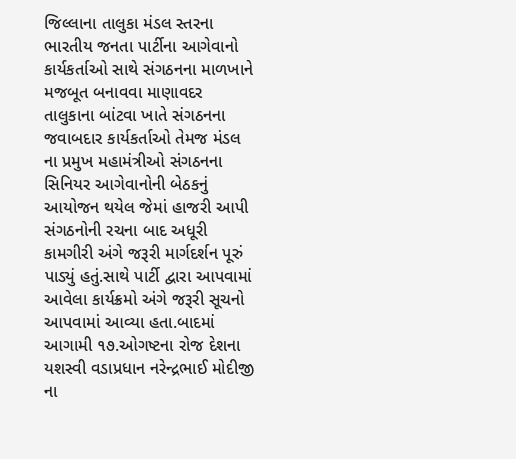જિલ્લાના તાલુકા મંડલ સ્તરના ભારતીય જનતા પાર્ટીના આગેવાનો કાર્યકર્તાઓ સાથે સંગઠનના માળખાને મજબૂત બનાવવા માણાવદર તાલુકાના બાંટવા ખાતે સંગઠનના જવાબદાર કાર્યકર્તાઓ તેમજ મંડલ ના પ્રમુખ મહામંત્રીઓ સંગઠનના સિનિયર આગેવાનોની બેઠકનું આયોજન થયેલ જેમાં હાજરી આપી સંગઠનોની રચના બાદ અધૂરી કામગીરી અંગે જરૂરી માર્ગદર્શન પૂરું પાડ્યું હતું.સાથે પાર્ટી દ્વારા આપવામાં આવેલા કાર્યક્રમો અંગે જરૂરી સૂચનો આપવામાં આવ્યા હતા.બાદમાં આગામી ૧૭.ઓગષ્ટના રોજ દેશના યશસ્વી વડાપ્રધાન નરેન્દ્રભાઈ મોદીજી ના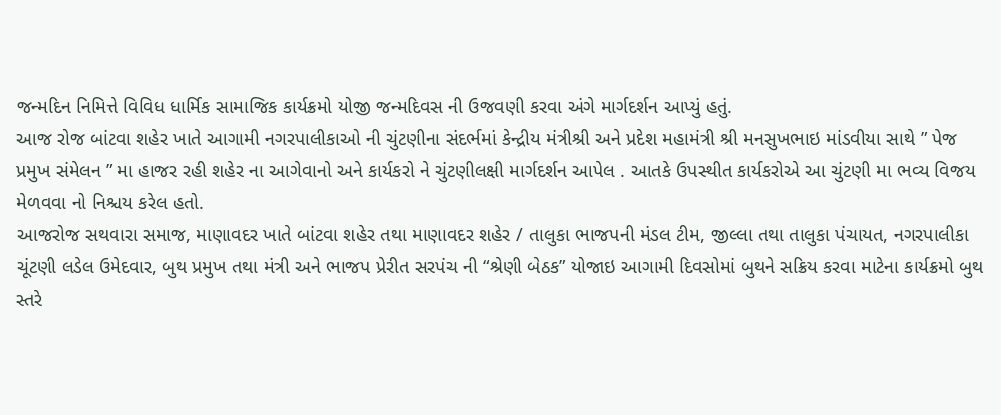જન્મદિન નિમિત્તે વિવિધ ધાર્મિક સામાજિક કાર્યક્રમો યોજી જન્મદિવસ ની ઉજવણી કરવા અંગે માર્ગદર્શન આપ્યું હતું.
આજ રોજ બાંટવા શહેર ખાતે આગામી નગરપાલીકાઓ ની ચુંટણીના સંદર્ભમાં કેન્દ્રીય મંત્રીશ્રી અને પ્રદેશ મહામંત્રી શ્રી મનસુખભાઇ માંડવીયા સાથે ” પેજ પ્રમુખ સંમેલન ” મા હાજર રહી શહેર ના આગેવાનો અને કાર્યકરો ને ચુંટણીલક્ષી માર્ગદર્શન આપેલ . આતકે ઉપસ્થીત કાર્યકરોએ આ ચુંટણી મા ભવ્ય વિજય મેળવવા નો નિશ્ચય કરેલ હતો.
આજરોજ સથવારા સમાજ, માણાવદર ખાતે બાંટવા શહેર તથા માણાવદર શહેર / તાલુકા ભાજપની મંડલ ટીમ, જીલ્લા તથા તાલુકા પંચાયત, નગરપાલીકા ચૂંટણી લડેલ ઉમેદવાર, બુથ પ્રમુખ તથા મંત્રી અને ભાજપ પ્રેરીત સરપંચ ની “શ્રેણી બેઠક” યોજાઇ આગામી દિવસોમાં બુથને સક્રિય કરવા માટેના કાર્યક્રમો બુથ સ્તરે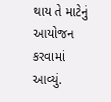થાય તે માટેનું આયોજન કરવામાં આવ્યું.